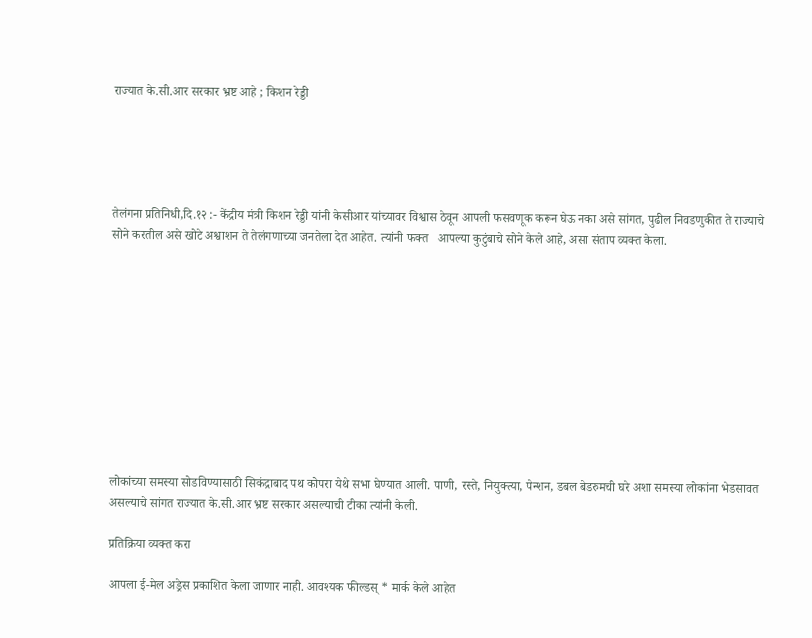राज्यात के.सी.आर सरकार भ्रष्ट आहे ; किशन रेड्डी





तेलंगना प्रतिनिधी,दि.१२ :- केंद्रीय मंत्री किशन रेड्डी यांनी केसीआर यांच्यावर विश्वास ठेवून आपली फसवणूक करून घेऊ नका असे सांगत, पुढील निवडणुकीत ते राज्याचे सोने करतील असे खोटे अश्वाशन ते तेलंगणाच्या जनतेला देत आहेत. त्यांनी फक्त   आपल्या कुटुंबाचे सोने केले आहे, असा संताप व्यक्त केला.











लोकांच्या समस्या सोडविण्यासाठी सिकंद्राबाद पथ कोपरा येथे सभा घेण्यात आली. पाणी, रस्ते, नियुक्त्या, पेन्शन, डबल बेडरुमची घरे अशा समस्या लोकांना भेडसावत असल्याचे सांगत राज्यात के.सी.आर भ्रष्ट सरकार असल्याची टीका त्यांनी केली.

प्रतिक्रिया व्यक्त करा

आपला ई-मेल अड्रेस प्रकाशित केला जाणार नाही. आवश्यक फील्डस् * मार्क केले आहेत